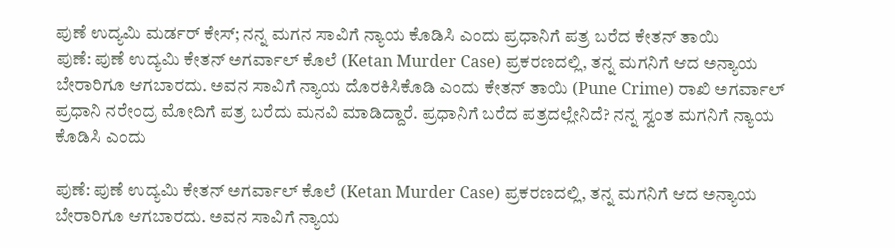ಪುಣೆ ಉದ್ಯಮಿ ಮರ್ಡರ್ ಕೇಸ್; ನನ್ನ ಮಗನ ಸಾವಿಗೆ ನ್ಯಾಯ ಕೊಡಿಸಿ ಎಂದು ಪ್ರಧಾನಿಗೆ ಪತ್ರ ಬರೆದ ಕೇತನ್ ತಾಯಿ
ಪುಣೆ: ಪುಣೆ ಉದ್ಯಮಿ ಕೇತನ್ ಅಗರ್ವಾಲ್ ಕೊಲೆ (Ketan Murder Case) ಪ್ರಕರಣದಲ್ಲಿ, ತನ್ನ ಮಗನಿಗೆ ಆದ ಅನ್ಯಾಯ ಬೇರಾರಿಗೂ ಆಗಬಾರದು. ಅವನ ಸಾವಿಗೆ ನ್ಯಾಯ ದೊರಕಿಸಿಕೊಡಿ ಎಂದು ಕೇತನ್ ತಾಯಿ (Pune Crime) ರಾಖಿ ಅಗರ್ವಾಲ್ ಪ್ರಧಾನಿ ನರೇಂದ್ರ ಮೋದಿಗೆ ಪತ್ರ ಬರೆದು ಮನವಿ ಮಾಡಿದ್ದಾರೆ. ಪ್ರಧಾನಿಗೆ ಬರೆದ ಪತ್ರದಲ್ಲೇನಿದೆ? ನನ್ನ ಸ್ವಂತ ಮಗನಿಗೆ ನ್ಯಾಯ ಕೊಡಿಸಿ ಎಂದು

ಪುಣೆ: ಪುಣೆ ಉದ್ಯಮಿ ಕೇತನ್ ಅಗರ್ವಾಲ್ ಕೊಲೆ (Ketan Murder Case) ಪ್ರಕರಣದಲ್ಲಿ, ತನ್ನ ಮಗನಿಗೆ ಆದ ಅನ್ಯಾಯ ಬೇರಾರಿಗೂ ಆಗಬಾರದು. ಅವನ ಸಾವಿಗೆ ನ್ಯಾಯ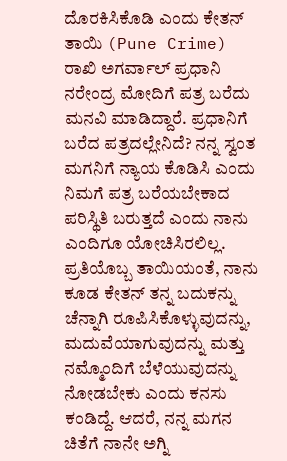ದೊರಕಿಸಿಕೊಡಿ ಎಂದು ಕೇತನ್ ತಾಯಿ (Pune Crime) ರಾಖಿ ಅಗರ್ವಾಲ್ ಪ್ರಧಾನಿ ನರೇಂದ್ರ ಮೋದಿಗೆ ಪತ್ರ ಬರೆದು ಮನವಿ ಮಾಡಿದ್ದಾರೆ. ಪ್ರಧಾನಿಗೆ ಬರೆದ ಪತ್ರದಲ್ಲೇನಿದೆ? ನನ್ನ ಸ್ವಂತ ಮಗನಿಗೆ ನ್ಯಾಯ ಕೊಡಿಸಿ ಎಂದು ನಿಮಗೆ ಪತ್ರ ಬರೆಯಬೇಕಾದ ಪರಿಸ್ಥಿತಿ ಬರುತ್ತದೆ ಎಂದು ನಾನು ಎಂದಿಗೂ ಯೋಚಿಸಿರಲಿಲ್ಲ. ಪ್ರತಿಯೊಬ್ಬ ತಾಯಿಯಂತೆ, ನಾನು ಕೂಡ ಕೇತನ್ ತನ್ನ ಬದುಕನ್ನು ಚೆನ್ನಾಗಿ ರೂಪಿಸಿಕೊಳ್ಳುವುದನ್ನು, ಮದುವೆಯಾಗುವುದನ್ನು ಮತ್ತು ನಮ್ಮೊಂದಿಗೆ ಬೆಳೆಯುವುದನ್ನು ನೋಡಬೇಕು ಎಂದು ಕನಸು ಕಂಡಿದ್ದೆ. ಆದರೆ, ನನ್ನ ಮಗನ ಚಿತೆಗೆ ನಾನೇ ಅಗ್ನಿ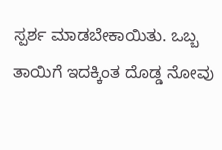ಸ್ಪರ್ಶ ಮಾಡಬೇಕಾಯಿತು. ಒಬ್ಬ ತಾಯಿಗೆ ಇದಕ್ಕಿಂತ ದೊಡ್ಡ ನೋವು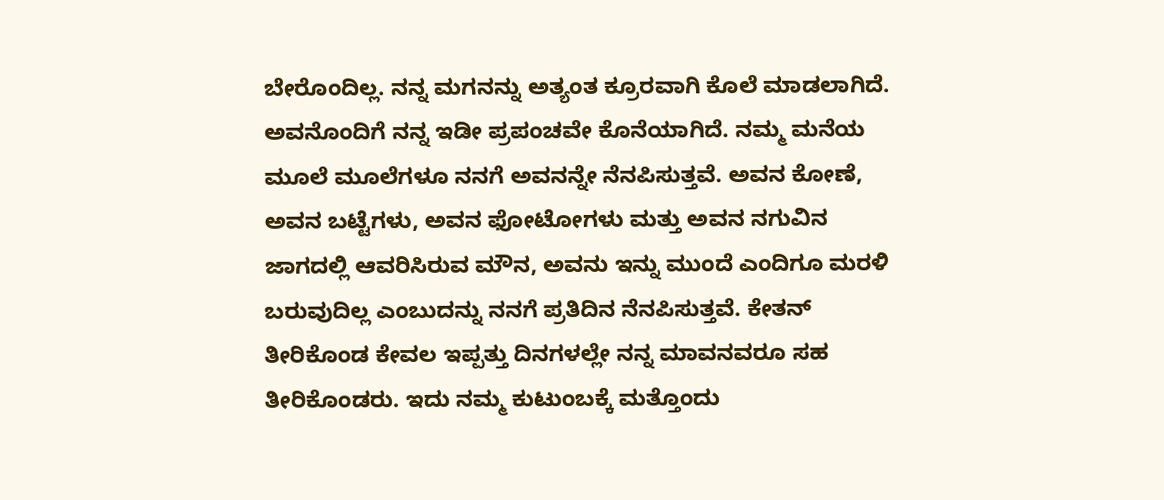ಬೇರೊಂದಿಲ್ಲ. ನನ್ನ ಮಗನನ್ನು ಅತ್ಯಂತ ಕ್ರೂರವಾಗಿ ಕೊಲೆ ಮಾಡಲಾಗಿದೆ. ಅವನೊಂದಿಗೆ ನನ್ನ ಇಡೀ ಪ್ರಪಂಚವೇ ಕೊನೆಯಾಗಿದೆ. ನಮ್ಮ ಮನೆಯ ಮೂಲೆ ಮೂಲೆಗಳೂ ನನಗೆ ಅವನನ್ನೇ ನೆನಪಿಸುತ್ತವೆ. ಅವನ ಕೋಣೆ, ಅವನ ಬಟ್ಟೆಗಳು, ಅವನ ಫೋಟೋಗಳು ಮತ್ತು ಅವನ ನಗುವಿನ ಜಾಗದಲ್ಲಿ ಆವರಿಸಿರುವ ಮೌನ, ಅವನು ಇನ್ನು ಮುಂದೆ ಎಂದಿಗೂ ಮರಳಿ ಬರುವುದಿಲ್ಲ ಎಂಬುದನ್ನು ನನಗೆ ಪ್ರತಿದಿನ ನೆನಪಿಸುತ್ತವೆ. ಕೇತನ್ ತೀರಿಕೊಂಡ ಕೇವಲ ಇಪ್ಪತ್ತು ದಿನಗಳಲ್ಲೇ ನನ್ನ ಮಾವನವರೂ ಸಹ ತೀರಿಕೊಂಡರು. ಇದು ನಮ್ಮ ಕುಟುಂಬಕ್ಕೆ ಮತ್ತೊಂದು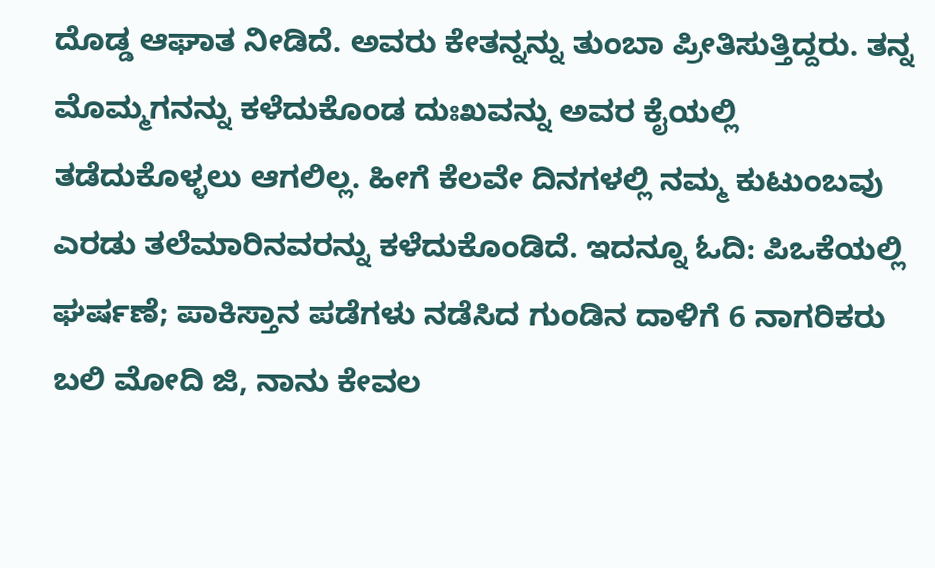ದೊಡ್ಡ ಆಘಾತ ನೀಡಿದೆ. ಅವರು ಕೇತನ್ನನ್ನು ತುಂಬಾ ಪ್ರೀತಿಸುತ್ತಿದ್ದರು. ತನ್ನ ಮೊಮ್ಮಗನನ್ನು ಕಳೆದುಕೊಂಡ ದುಃಖವನ್ನು ಅವರ ಕೈಯಲ್ಲಿ ತಡೆದುಕೊಳ್ಳಲು ಆಗಲಿಲ್ಲ. ಹೀಗೆ ಕೆಲವೇ ದಿನಗಳಲ್ಲಿ ನಮ್ಮ ಕುಟುಂಬವು ಎರಡು ತಲೆಮಾರಿನವರನ್ನು ಕಳೆದುಕೊಂಡಿದೆ. ಇದನ್ನೂ ಓದಿ: ಪಿಒಕೆಯಲ್ಲಿ ಘರ್ಷಣೆ; ಪಾಕಿಸ್ತಾನ ಪಡೆಗಳು ನಡೆಸಿದ ಗುಂಡಿನ ದಾಳಿಗೆ 6 ನಾಗರಿಕರು ಬಲಿ ಮೋದಿ ಜಿ, ನಾನು ಕೇವಲ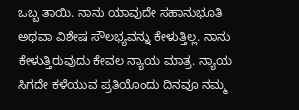ಒಬ್ಬ ತಾಯಿ. ನಾನು ಯಾವುದೇ ಸಹಾನುಭೂತಿ ಅಥವಾ ವಿಶೇಷ ಸೌಲಭ್ಯವನ್ನು ಕೇಳುತ್ತಿಲ್ಲ. ನಾನು ಕೇಳುತ್ತಿರುವುದು ಕೇವಲ ನ್ಯಾಯ ಮಾತ್ರ. ನ್ಯಾಯ ಸಿಗದೇ ಕಳೆಯುವ ಪ್ರತಿಯೊಂದು ದಿನವೂ ನಮ್ಮ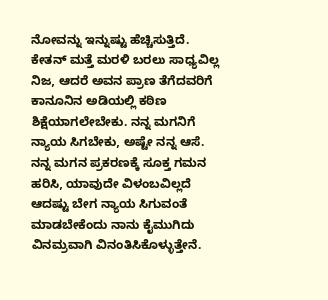ನೋವನ್ನು ಇನ್ನುಷ್ಟು ಹೆಚ್ಚಿಸುತ್ತಿದೆ. ಕೇತನ್ ಮತ್ತೆ ಮರಳಿ ಬರಲು ಸಾಧ್ಯವಿಲ್ಲ ನಿಜ, ಆದರೆ ಅವನ ಪ್ರಾಣ ತೆಗೆದವರಿಗೆ ಕಾನೂನಿನ ಅಡಿಯಲ್ಲಿ ಕಠಿಣ ಶಿಕ್ಷೆಯಾಗಲೇಬೇಕು. ನನ್ನ ಮಗನಿಗೆ ನ್ಯಾಯ ಸಿಗಬೇಕು, ಅಷ್ಟೇ ನನ್ನ ಆಸೆ. ನನ್ನ ಮಗನ ಪ್ರಕರಣಕ್ಕೆ ಸೂಕ್ತ ಗಮನ ಹರಿಸಿ, ಯಾವುದೇ ವಿಳಂಬವಿಲ್ಲದೆ ಆದಷ್ಟು ಬೇಗ ನ್ಯಾಯ ಸಿಗುವಂತೆ ಮಾಡಬೇಕೆಂದು ನಾನು ಕೈಮುಗಿದು ವಿನಮ್ರವಾಗಿ ವಿನಂತಿಸಿಕೊಳ್ಳುತ್ತೇನೆ.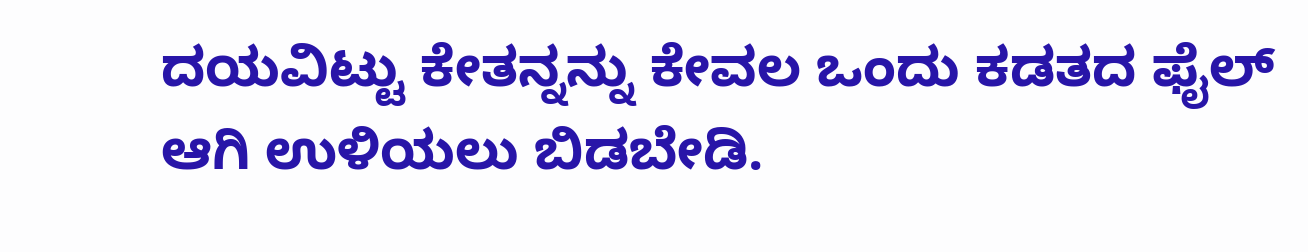ದಯವಿಟ್ಟು ಕೇತನ್ನನ್ನು ಕೇವಲ ಒಂದು ಕಡತದ ಫೈಲ್ ಆಗಿ ಉಳಿಯಲು ಬಿಡಬೇಡಿ.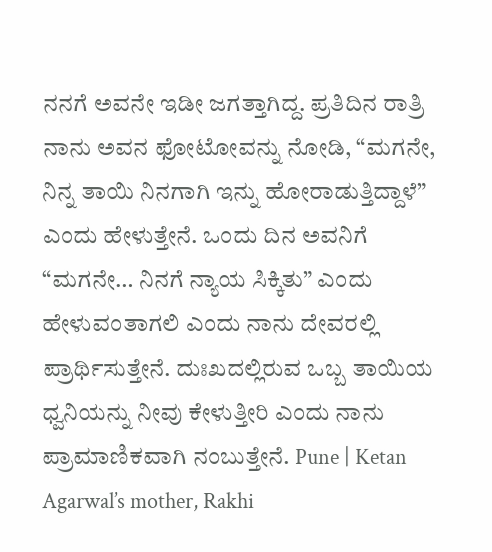ನನಗೆ ಅವನೇ ಇಡೀ ಜಗತ್ತಾಗಿದ್ದ. ಪ್ರತಿದಿನ ರಾತ್ರಿ ನಾನು ಅವನ ಫೋಟೋವನ್ನು ನೋಡಿ, “ಮಗನೇ, ನಿನ್ನ ತಾಯಿ ನಿನಗಾಗಿ ಇನ್ನು ಹೋರಾಡುತ್ತಿದ್ದಾಳೆ” ಎಂದು ಹೇಳುತ್ತೇನೆ. ಒಂದು ದಿನ ಅವನಿಗೆ “ಮಗನೇ… ನಿನಗೆ ನ್ಯಾಯ ಸಿಕ್ಕಿತು” ಎಂದು ಹೇಳುವಂತಾಗಲಿ ಎಂದು ನಾನು ದೇವರಲ್ಲಿ ಪ್ರಾರ್ಥಿಸುತ್ತೇನೆ. ದುಃಖದಲ್ಲಿರುವ ಒಬ್ಬ ತಾಯಿಯ ಧ್ವನಿಯನ್ನು ನೀವು ಕೇಳುತ್ತೀರಿ ಎಂದು ನಾನು ಪ್ರಾಮಾಣಿಕವಾಗಿ ನಂಬುತ್ತೇನೆ. Pune | Ketan Agarwal’s mother, Rakhi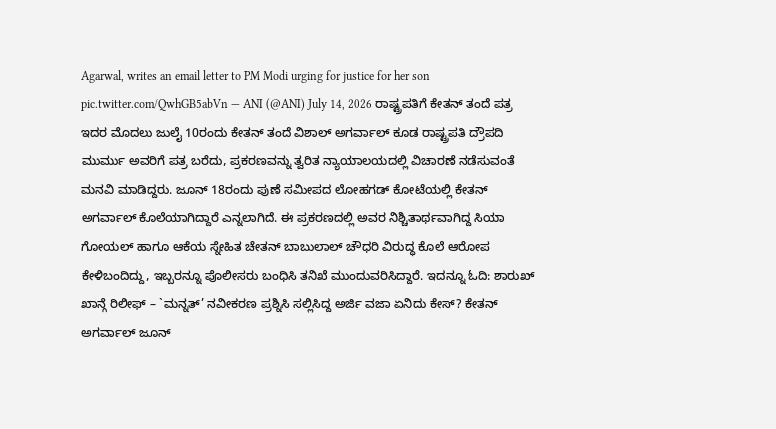Agarwal, writes an email letter to PM Modi urging for justice for her son pic.twitter.com/QwhGB5abVn — ANI (@ANI) July 14, 2026 ರಾಷ್ಟ್ರಪತಿಗೆ ಕೇತನ್ ತಂದೆ ಪತ್ರ ಇದರ ಮೊದಲು ಜುಲೈ 10ರಂದು ಕೇತನ್ ತಂದೆ ವಿಶಾಲ್ ಅಗರ್ವಾಲ್ ಕೂಡ ರಾಷ್ಟ್ರಪತಿ ದ್ರೌಪದಿ ಮುರ್ಮು ಅವರಿಗೆ ಪತ್ರ ಬರೆದು, ಪ್ರಕರಣವನ್ನು ತ್ವರಿತ ನ್ಯಾಯಾಲಯದಲ್ಲಿ ವಿಚಾರಣೆ ನಡೆಸುವಂತೆ ಮನವಿ ಮಾಡಿದ್ದರು. ಜೂನ್ 18ರಂದು ಪುಣೆ ಸಮೀಪದ ಲೋಹಗಡ್ ಕೋಟೆಯಲ್ಲಿ ಕೇತನ್ ಅಗರ್ವಾಲ್ ಕೊಲೆಯಾಗಿದ್ದಾರೆ ಎನ್ನಲಾಗಿದೆ. ಈ ಪ್ರಕರಣದಲ್ಲಿ ಅವರ ನಿಶ್ಚಿತಾರ್ಥವಾಗಿದ್ದ ಸಿಯಾ ಗೋಯಲ್ ಹಾಗೂ ಆಕೆಯ ಸ್ನೇಹಿತ ಚೇತನ್ ಬಾಬುಲಾಲ್ ಚೌಧರಿ ವಿರುದ್ಧ ಕೊಲೆ ಆರೋಪ ಕೇಳಿಬಂದಿದ್ದು, ಇಬ್ಬರನ್ನೂ ಪೊಲೀಸರು ಬಂಧಿಸಿ ತನಿಖೆ ಮುಂದುವರಿಸಿದ್ದಾರೆ. ಇದನ್ನೂ ಓದಿ: ಶಾರುಖ್ ಖಾನ್ಗೆ ರಿಲೀಫ್ – `ಮನ್ನತ್’ ನವೀಕರಣ ಪ್ರಶ್ನಿಸಿ ಸಲ್ಲಿಸಿದ್ದ ಅರ್ಜಿ ವಜಾ ಏನಿದು ಕೇಸ್? ಕೇತನ್ ಅಗರ್ವಾಲ್ ಜೂನ್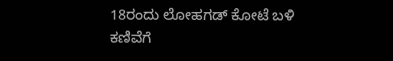18ರಂದು ಲೋಹಗಡ್ ಕೋಟೆ ಬಳಿ ಕಣಿವೆಗೆ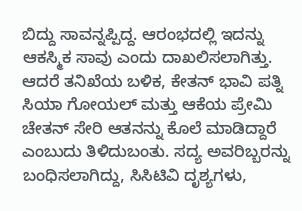ಬಿದ್ದು ಸಾವನ್ನಪ್ಪಿದ್ದ. ಆರಂಭದಲ್ಲಿ ಇದನ್ನು ಆಕಸ್ಮಿಕ ಸಾವು ಎಂದು ದಾಖಲಿಸಲಾಗಿತ್ತು. ಆದರೆ ತನಿಖೆಯ ಬಳಿಕ, ಕೇತನ್ ಭಾವಿ ಪತ್ನಿ ಸಿಯಾ ಗೋಯಲ್ ಮತ್ತು ಆಕೆಯ ಪ್ರೇಮಿ ಚೇತನ್ ಸೇರಿ ಆತನನ್ನು ಕೊಲೆ ಮಾಡಿದ್ದಾರೆ ಎಂಬುದು ತಿಳಿದುಬಂತು. ಸದ್ಯ ಅವರಿಬ್ಬರನ್ನು ಬಂಧಿಸಲಾಗಿದ್ದು, ಸಿಸಿಟಿವಿ ದೃಶ್ಯಗಳು,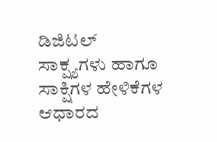ಡಿಜಿಟಲ್ ಸಾಕ್ಷ್ಯಗಳು ಹಾಗೂ ಸಾಕ್ಷಿಗಳ ಹೇಳಿಕೆಗಳ ಆಧಾರದ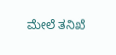ಮೇಲೆ ತನಿಖೆ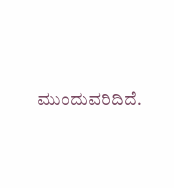ಮುಂದುವರಿದಿದೆ.